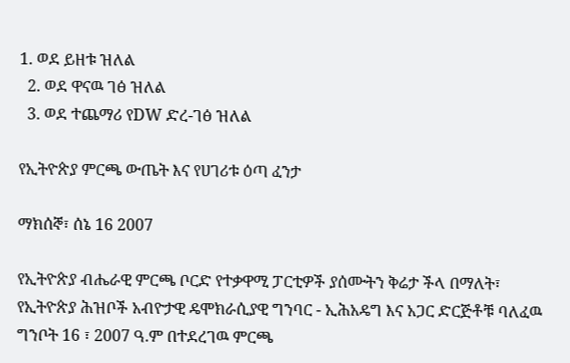1. ወደ ይዘቱ ዝለል
  2. ወደ ዋናዉ ገፅ ዝለል
  3. ወደ ተጨማሪ የDW ድረ-ገፅ ዝለል

የኢትዮጵያ ምርጫ ውጤት እና የሀገሪቱ ዕጣ ፈንታ

ማክሰኞ፣ ሰኔ 16 2007

የኢትዮጵያ ብሔራዊ ምርጫ ቦርድ የተቃዋሚ ፓርቲዎች ያሰሙትን ቅሬታ ችላ በማለት፣ የኢትዮጵያ ሕዝቦች አብዮታዊ ዴሞክራሲያዊ ግንባር - ኢሕአዴግ እና አጋር ድርጅቶቹ ባለፈዉ ግንቦት 16 ፣ 2007 ዓ.ም በተደረገዉ ምርጫ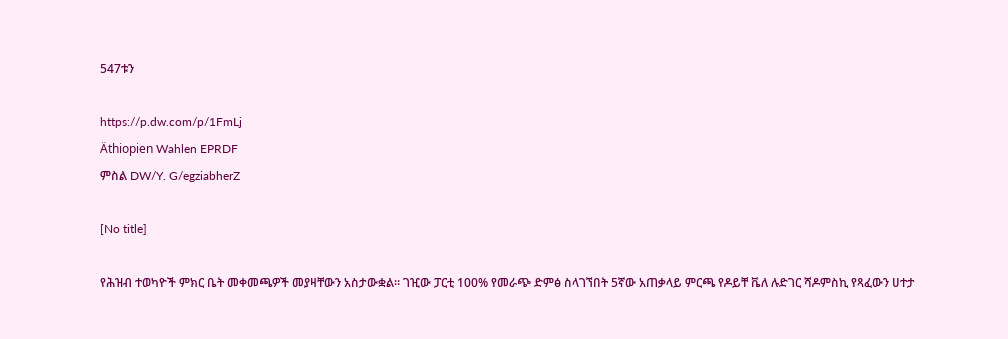547ቱን

https://p.dw.com/p/1FmLj
Äthiopien Wahlen EPRDF
ምስል DW/Y. G/egziabherZ

[No title]

የሕዝብ ተወካዮች ምክር ቤት መቀመጫዎች መያዛቸውን አስታውቋል። ገዢው ፓርቲ 100% የመራጭ ድምፅ ስላገኘበት 5ኛው አጠቃላይ ምርጫ የዶይቸ ቬለ ሉድገር ሻዶምስኪ የጻፈውን ሀተታ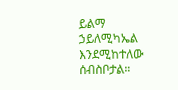ይልማ ኃይለሚካኤል እንደሚከተለው ሰብስቦታል።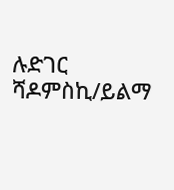ሉድገር ሻዶምስኪ/ይልማ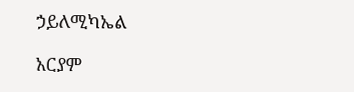ኃይለሚካኤል

አርያም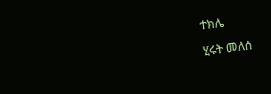ተክሌ

ሂሩት መለሰ